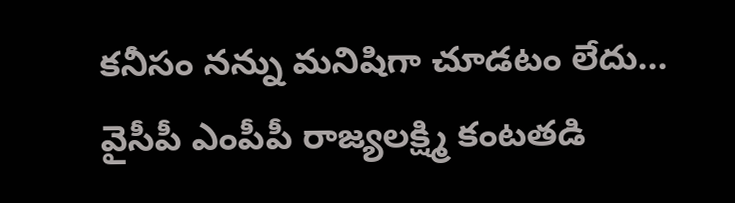కనీసం నన్ను మనిషిగా చూడటం లేదు... వైసీపీ ఎంపీపీ రాజ్యలక్ష్మి కంటతడి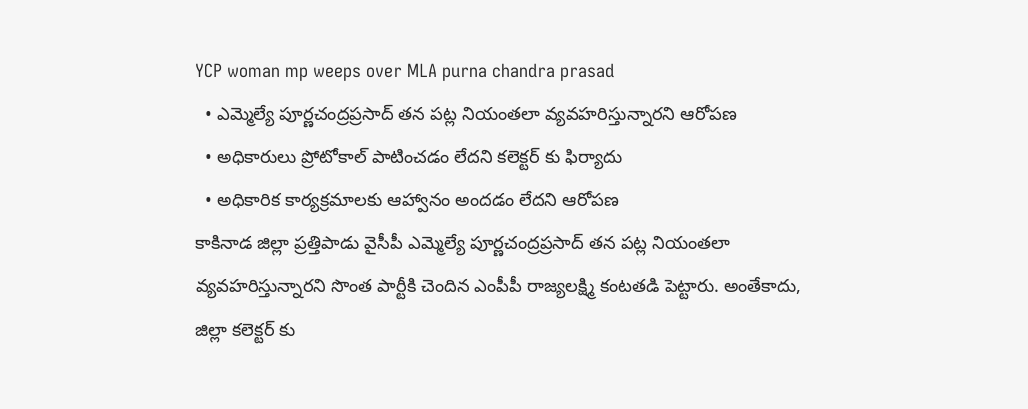YCP woman mp weeps over MLA purna chandra prasad
  • ఎమ్మెల్యే పూర్ణచంద్రప్రసాద్ తన పట్ల నియంతలా వ్యవహరిస్తున్నారని ఆరోపణ
  • అధికారులు ప్రోటోకాల్ పాటించడం లేదని కలెక్టర్ కు ఫిర్యాదు
  • అధికారిక కార్యక్రమాలకు ఆహ్వానం అందడం లేదని ఆరోపణ
కాకినాడ జిల్లా ప్రత్తిపాడు వైసీపీ ఎమ్మెల్యే పూర్ణచంద్రప్రసాద్ తన పట్ల నియంతలా వ్యవహరిస్తున్నారని సొంత పార్టీకి చెందిన ఎంపీపీ రాజ్యలక్ష్మి కంటతడి పెట్టారు. అంతేకాదు, జిల్లా కలెక్టర్ కు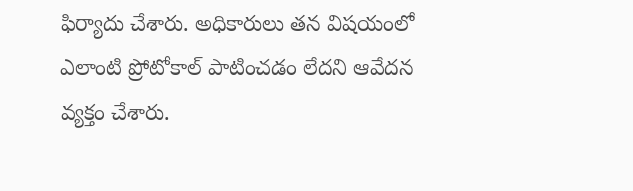ఫిర్యాదు చేశారు. అధికారులు తన విషయంలో ఎలాంటి ప్రోటోకాల్ పాటించడం లేదని ఆవేదన వ్యక్తం చేశారు.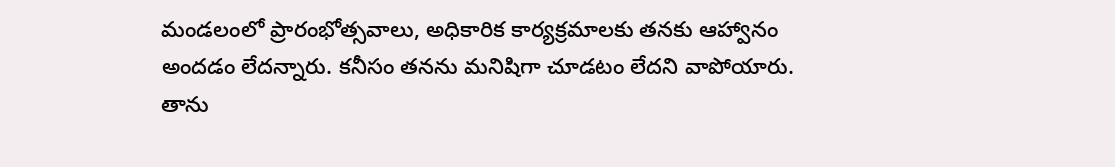మండలంలో ప్రారంభోత్సవాలు, అధికారిక కార్యక్రమాలకు తనకు ఆహ్వానం అందడం లేదన్నారు. కనీసం తనను మనిషిగా చూడటం లేదని వాపోయారు. తాను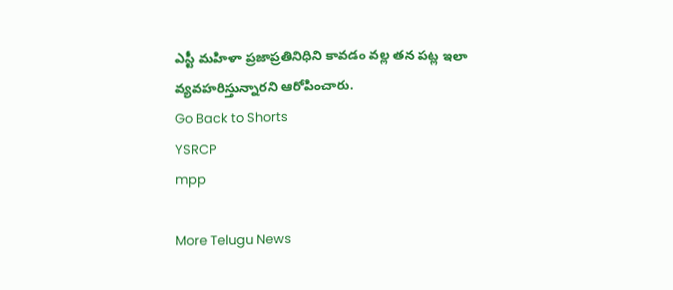ఎస్టీ మహిళా ప్రజాప్రతినిధిని కావడం వల్ల తన పట్ల ఇలా వ్యవహరిస్తున్నారని ఆరోపించారు.
Go Back to Shorts
YSRCP
mpp

More Telugu News